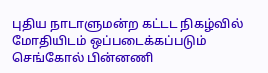புதிய நாடாளுமன்ற கட்டட நிகழ்வில் மோதியிடம் ஒப்படைக்கப்படும் செங்கோல் பின்னணி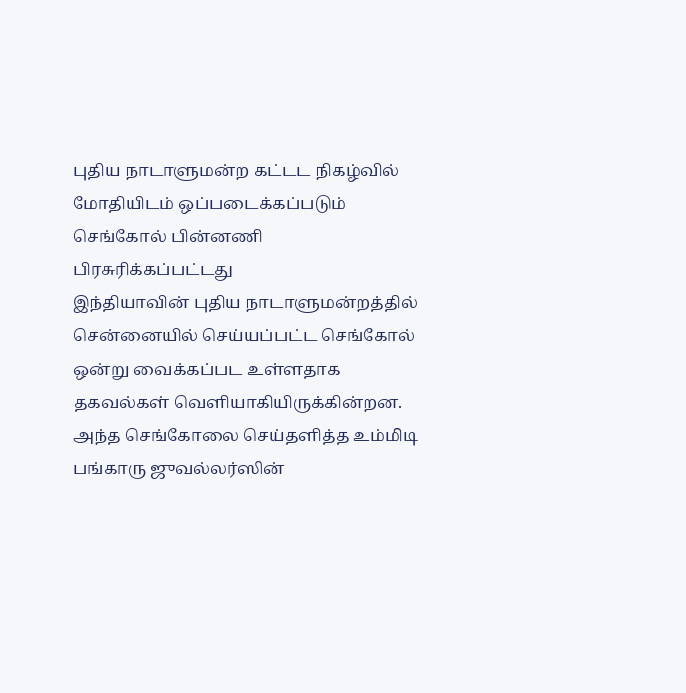புதிய நாடாளுமன்ற கட்டட நிகழ்வில் மோதியிடம் ஒப்படைக்கப்படும் செங்கோல் பின்னணி
பிரசுரிக்கப்பட்டது
இந்தியாவின் புதிய நாடாளுமன்றத்தில் சென்னையில் செய்யப்பட்ட செங்கோல் ஒன்று வைக்கப்பட உள்ளதாக தகவல்கள் வெளியாகியிருக்கின்றன.
அந்த செங்கோலை செய்தளித்த உம்மிடி பங்காரு ஜுவல்லர்ஸின்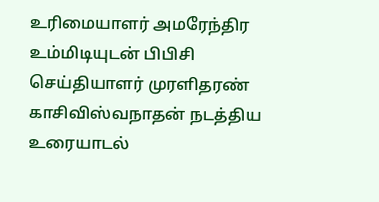உரிமையாளர் அமரேந்திர உம்மிடியுடன் பிபிசி செய்தியாளர் முரளிதரண் காசிவிஸ்வநாதன் நடத்திய உரையாடல்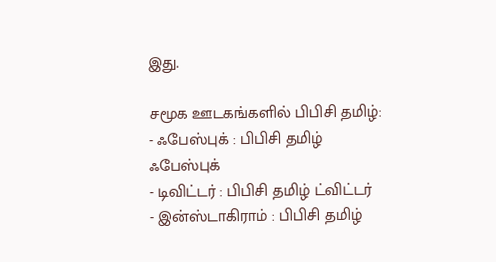இது.

சமூக ஊடகங்களில் பிபிசி தமிழ்:
- ஃபேஸ்புக் : பிபிசி தமிழ் ஃபேஸ்புக்
- டிவிட்டர் : பிபிசி தமிழ் ட்விட்டர்
- இன்ஸ்டாகிராம் : பிபிசி தமிழ்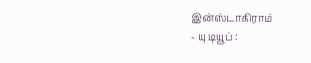இன்ஸ்டாகிராம்
- யு டியூப் :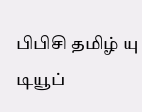பிபிசி தமிழ் யு டியூப்